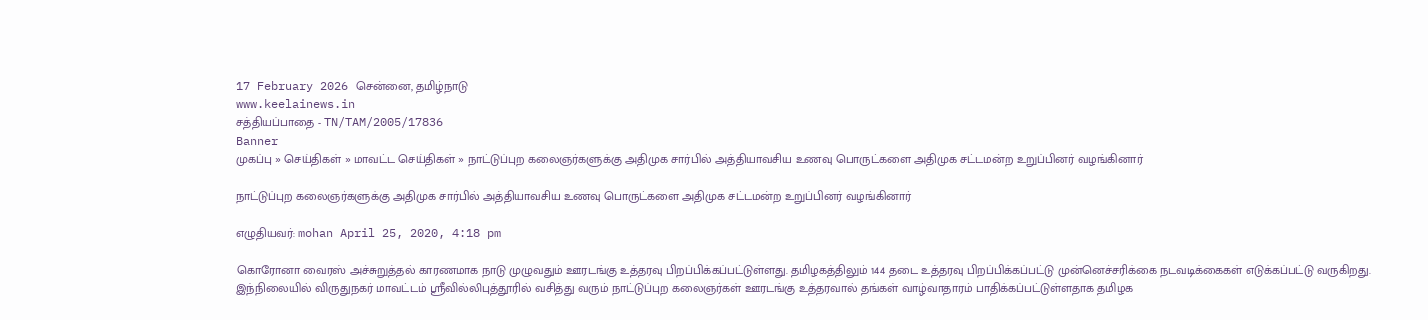17 February 2026 சென்னை, தமிழ்நாடு
www.keelainews.in
சத்தியப்பாதை - TN/TAM/2005/17836
Banner
முகப்பு » செய்திகள் » மாவட்ட செய்திகள் » நாட்டுப்புற கலைஞர்களுக்கு அதிமுக சார்பில் அத்தியாவசிய உணவு பொருட்களை அதிமுக சட்டமன்ற உறுப்பினர் வழங்கினார்

நாட்டுப்புற கலைஞர்களுக்கு அதிமுக சார்பில் அத்தியாவசிய உணவு பொருட்களை அதிமுக சட்டமன்ற உறுப்பினர் வழங்கினார்

எழுதியவர்: mohan April 25, 2020, 4:18 pm

கொரோனா வைரஸ் அச்சுறுத்தல் காரணமாக நாடு முழுவதும் ஊரடங்கு உத்தரவு பிறப்பிக்கப்பட்டுள்ளது. தமிழகத்திலும் 144 தடை உத்தரவு பிறப்பிக்கப்பட்டு முன்னெச்சரிக்கை நடவடிக்கைகள் எடுக்கப்பட்டு வருகிறது. இந்நிலையில் விருதுநகர் மாவட்டம் ஸ்ரீவில்லிபுத்தூரில் வசித்து வரும் நாட்டுப்புற கலைஞர்கள் ஊரடங்கு உத்தரவால் தங்கள் வாழ்வாதாரம் பாதிக்கப்பட்டுள்ளதாக தமிழக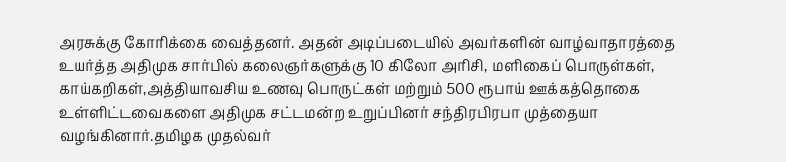அரசுக்கு கோரிக்கை வைத்தனர். அதன் அடிப்படையில் அவர்களின் வாழ்வாதாரத்தை உயர்த்த அதிமுக சார்பில் கலைஞர்களுக்கு 10 கிலோ அரிசி, மளிகைப் பொருள்கள், காய்கறிகள்,அத்தியாவசிய உணவு பொருட்கள் மற்றும் 500 ரூபாய் ஊக்கத்தொகை உள்ளிட்டவைகளை அதிமுக சட்டமன்ற உறுப்பினர் சந்திரபிரபா முத்தையா வழங்கினார்.தமிழக முதல்வர்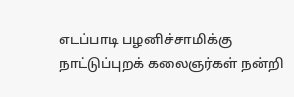எடப்பாடி பழனிச்சாமிக்கு நாட்டுப்புறக் கலைஞர்கள் நன்றி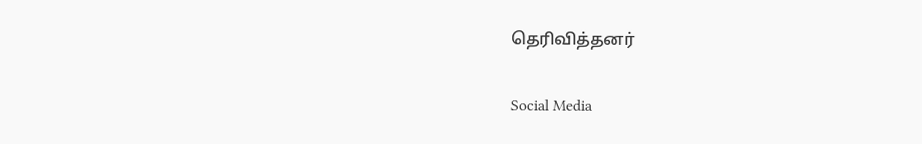தெரிவித்தனர்

Social Media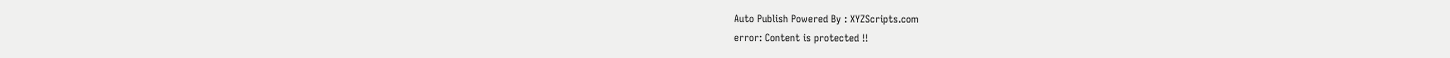Auto Publish Powered By : XYZScripts.com
error: Content is protected !!